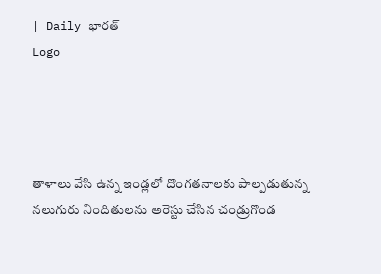| Daily భారత్
Logo




తాళాలు వేసి ఉన్న ఇండ్లలో దొంగతనాలకు పాల్పడుతున్న నలుగురు నిందితులను అరెస్టు చేసిన చండ్రుగొండ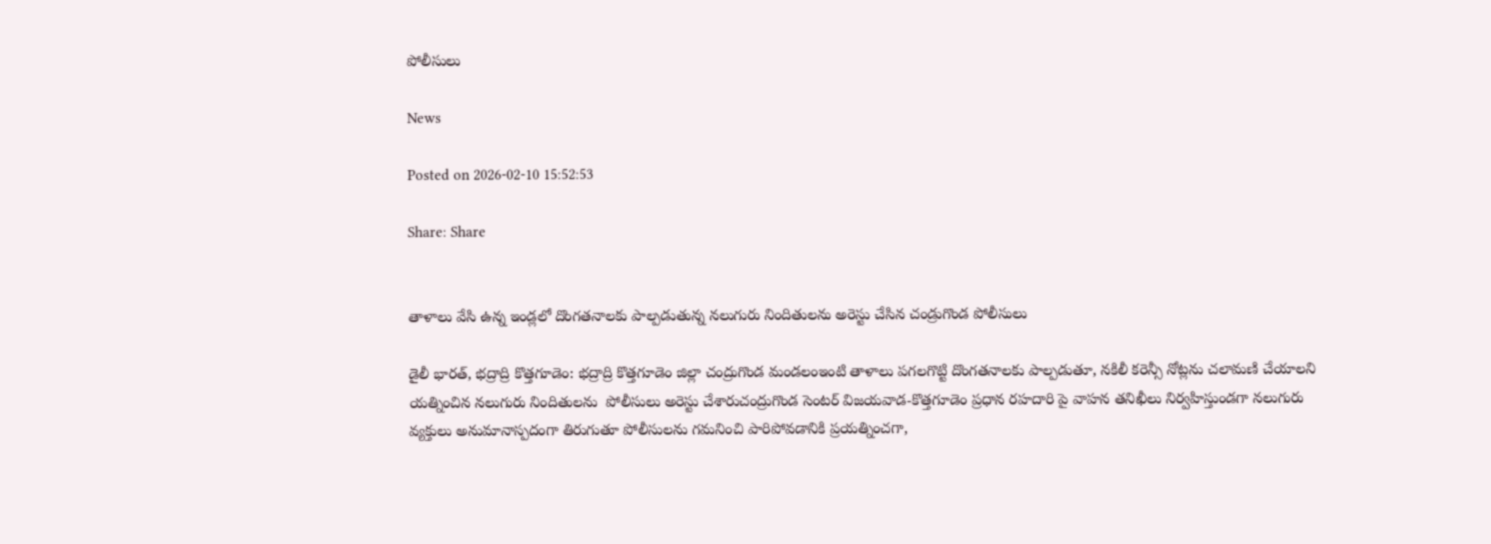పోలీసులు

News

Posted on 2026-02-10 15:52:53

Share: Share


తాళాలు వేసి ఉన్న ఇండ్లలో దొంగతనాలకు పాల్పడుతున్న నలుగురు నిందితులను అరెస్టు చేసిన చండ్రుగొండ పోలీసులు

డైలీ భారత్, భద్రాద్రి కొత్తగూడెం: భద్రాద్రి కొత్తగూడెం జిల్లా చంద్రుగొండ మండలంఇంటి తాళాలు పగలగొట్టి దొంగతనాలకు పాల్పడుతూ, నకిలీ కరెన్సీ నోట్లను చలామణి చేయాలని యత్నించిన నలుగురు నిందితులను  పోలీసులు అరెస్టు చేశారుచంద్రుగొండ సెంటర్ విజయవాడ-కొత్తగూడెం ప్రధాన రహదారి పై వాహన తనిఖీలు నిర్వహిస్తుండగా నలుగురు వ్యక్తులు అనుమానాస్పదంగా తిరుగుతూ పోలీసులను గమనించి పారిపోవడానికి ప్రయత్నించగా,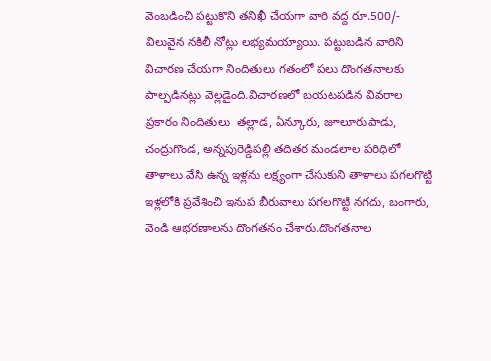వెంబడించి పట్టుకొని తనిఖీ చేయగా వారి వద్ద రూ.500/- విలువైన నకిలీ నోట్లు లభ్యమయ్యాయి. పట్టుబడిన వారిని విచారణ చేయగా నిందితులు గతంలో పలు దొంగతనాలకు పాల్పడినట్లు వెల్లడైంది.విచారణలో బయటపడిన వివరాల ప్రకారం నిందితులు  తల్లాడ, ఏన్కూరు, జూలూరుపాడు, చంద్రుగొండ, అన్నపురెడ్డిపల్లి తదితర మండలాల పరిధిలో తాళాలు వేసి ఉన్న ఇళ్లను లక్ష్యంగా చేసుకుని తాళాలు పగలగొట్టి ఇళ్లలోకి ప్రవేశించి ఇనుప బీరువాలు పగలగొట్టి నగదు, బంగారు, వెండి ఆభరణాలను దొంగతనం చేశారు.దొంగతనాల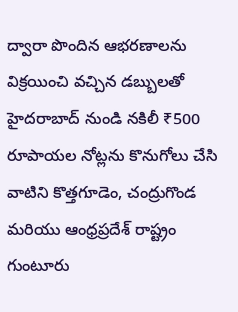ద్వారా పొందిన ఆభరణాలను విక్రయించి వచ్చిన డబ్బులతో హైదరాబాద్ నుండి నకిలీ ₹500 రూపాయల నోట్లను కొనుగోలు చేసి వాటిని కొత్తగూడెం, చంద్రుగొండ మరియు ఆంధ్రప్రదేశ్ రాష్ట్రం గుంటూరు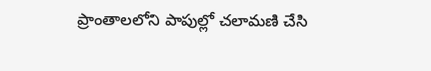ప్రాంతాలలోని పాపుల్లో చలామణి చేసి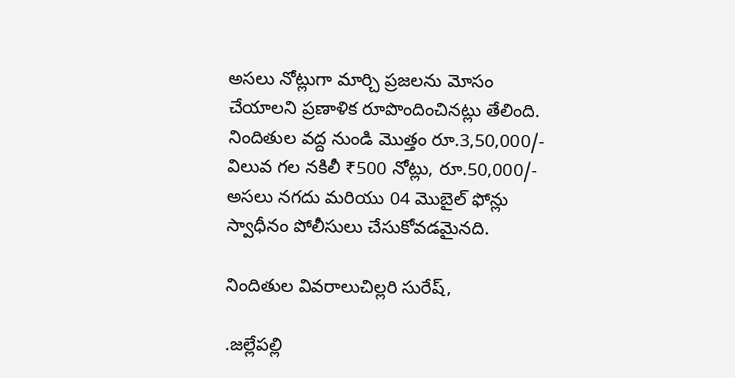అసలు నోట్లుగా మార్చి ప్రజలను మోసం చేయాలని ప్రణాళిక రూపొందించినట్లు తేలింది. నిందితుల వద్ద నుండి మొత్తం రూ.3,50,000/- విలువ గల నకిలీ ₹500 నోట్లు, రూ.50,000/- అసలు నగదు మరియు 04 మొబైల్ ఫోన్లు స్వాధీనం పోలీసులు చేసుకోవడమైనది.

నిందితుల వివరాలుచిల్లరి సురేష్,

.జల్లేపల్లి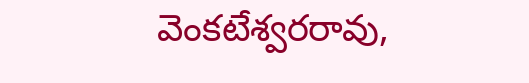వెంకటేశ్వరరావు,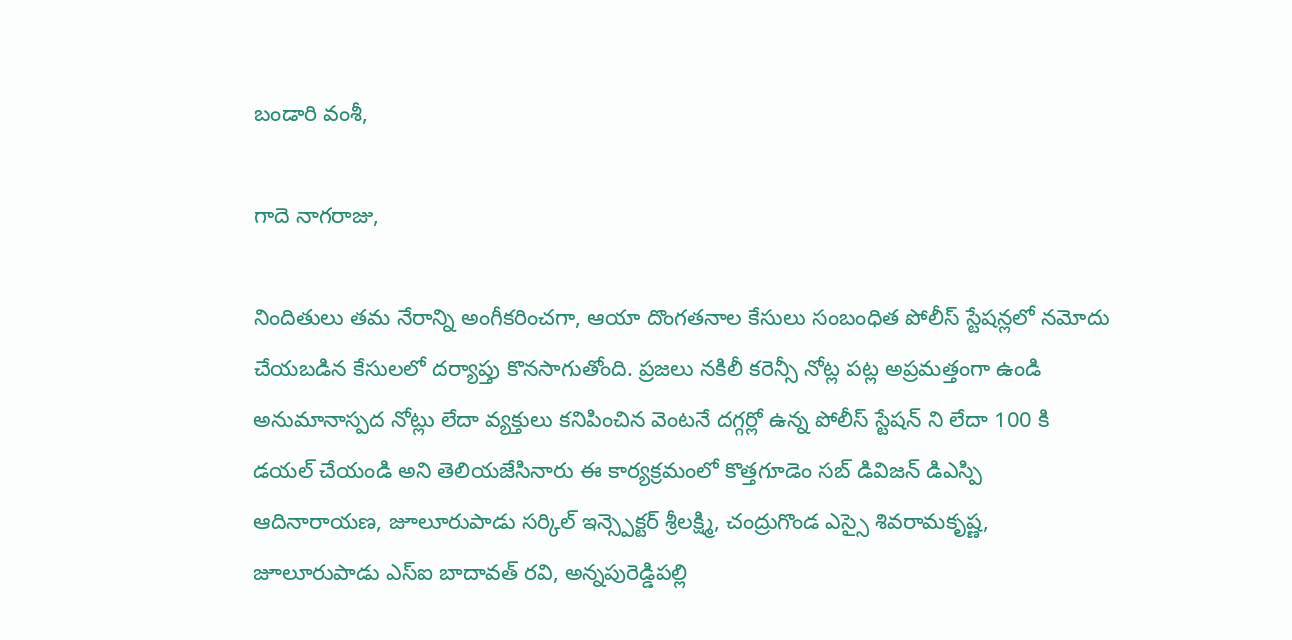బండారి వంశీ,

గాదె నాగరాజు,

నిందితులు తమ నేరాన్ని అంగీకరించగా, ఆయా దొంగతనాల కేసులు సంబంధిత పోలీస్ స్టేషన్లలో నమోదు చేయబడిన కేసులలో దర్యాప్తు కొనసాగుతోంది. ప్రజలు నకిలీ కరెన్సీ నోట్ల పట్ల అప్రమత్తంగా ఉండి అనుమానాస్పద నోట్లు లేదా వ్యక్తులు కనిపించిన వెంటనే దగ్గర్లో ఉన్న పోలీస్ స్టేషన్ ని లేదా 100 కి డయల్ చేయండి అని తెలియజేసినారు ఈ కార్యక్రమంలో కొత్తగూడెం సబ్ డివిజన్ డిఎస్పి ఆదినారాయణ, జూలూరుపాడు సర్కిల్ ఇన్స్పెక్టర్ శ్రీలక్ష్మి, చంద్రుగొండ ఎస్సై శివరామకృష్ణ, జూలూరుపాడు ఎస్ఐ బాదావత్ రవి, అన్నపురెడ్డిపల్లి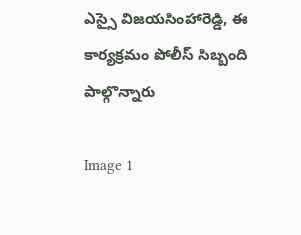ఎస్సై విజయసింహారెడ్డి, ఈ కార్యక్రమం పోలీస్ సిబ్బంది పాల్గొన్నారు

Image 1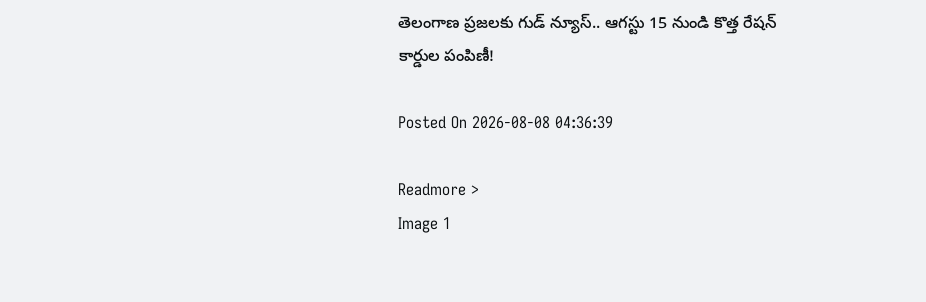తెలంగాణ ప్రజలకు గుడ్ న్యూస్.. ఆగస్టు 15 నుండి కొత్త రేషన్ కార్డుల పంపిణీ!

Posted On 2026-08-08 04:36:39

Readmore >
Image 1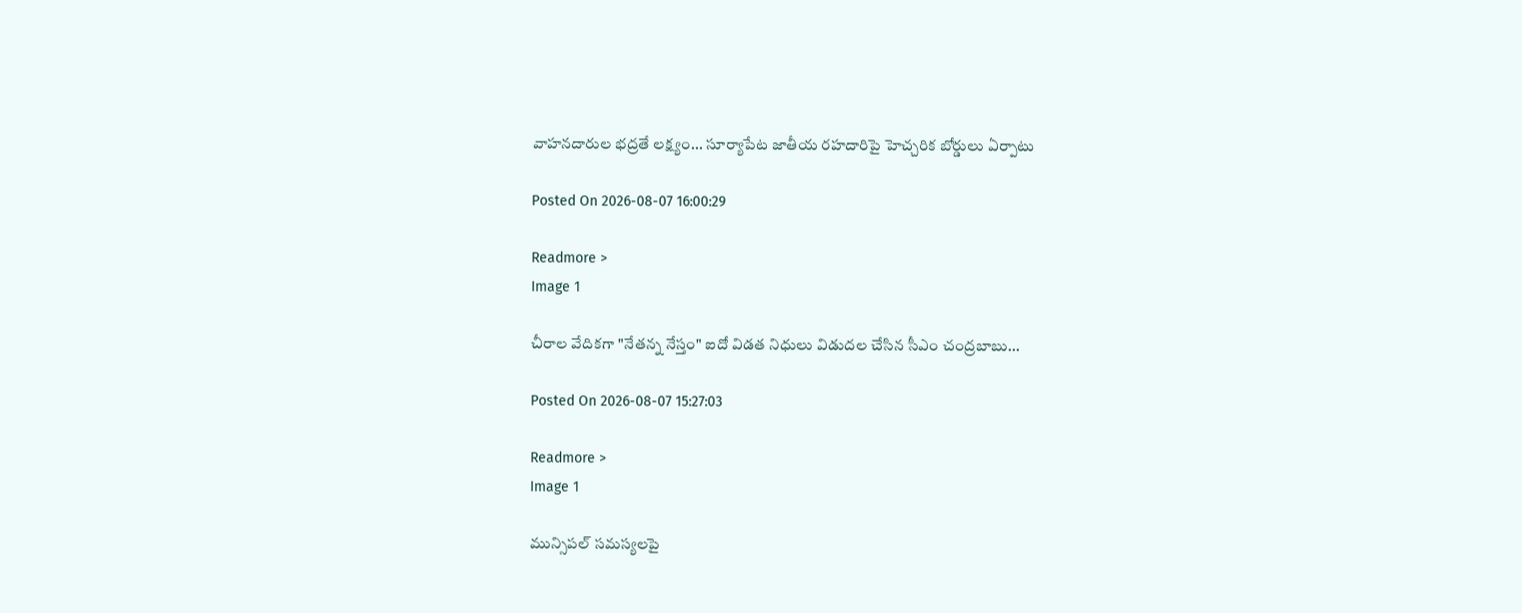వాహనదారుల భద్రతే లక్ష్యం... సూర్యాపేట జాతీయ రహదారిపై హెచ్చరిక బోర్డులు ఏర్పాటు

Posted On 2026-08-07 16:00:29

Readmore >
Image 1

చీరాల వేదికగా "నేతన్న నేస్తం" ఐదో విడత నిధులు విడుదల చేసిన సీఎం చంద్రబాబు...

Posted On 2026-08-07 15:27:03

Readmore >
Image 1

మున్సిపల్ సమస్యలపై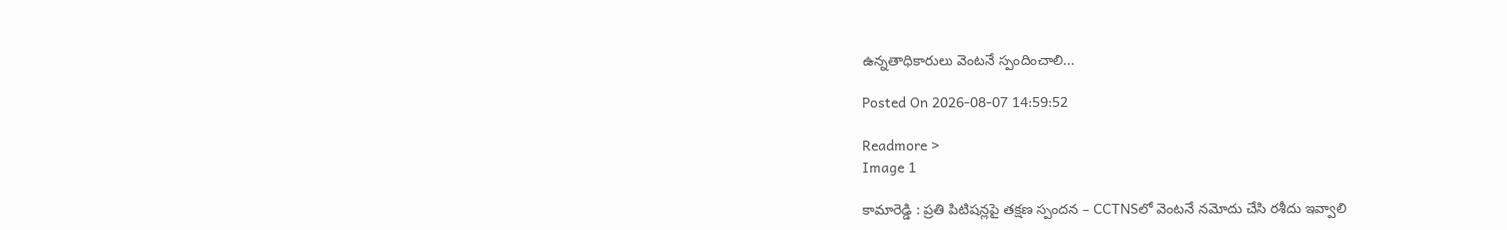ఉన్నతాధికారులు వెంటనే స్పందించాలి...

Posted On 2026-08-07 14:59:52

Readmore >
Image 1

కామారెడ్డి : ప్రతి పిటిషన్లపై తక్షణ స్పందన – CCTNSలో వెంటనే నమోదు చేసి రశీదు ఇవ్వాలి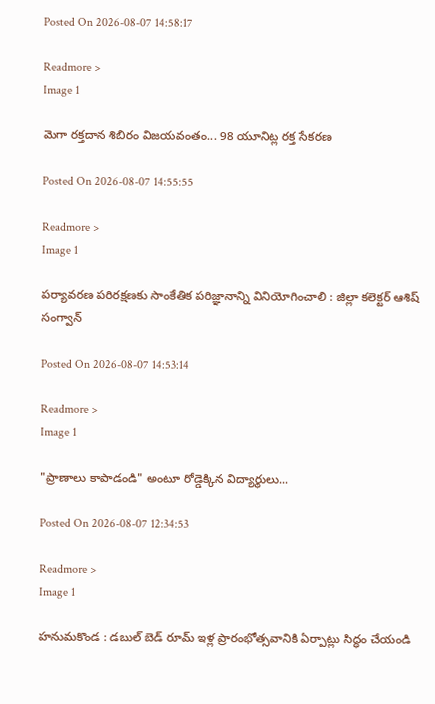Posted On 2026-08-07 14:58:17

Readmore >
Image 1

మెగా రక్తదాన శిబిరం విజయవంతం... 98 యూనిట్ల రక్త సేకరణ

Posted On 2026-08-07 14:55:55

Readmore >
Image 1

పర్యావరణ పరిరక్షణకు సాంకేతిక పరిజ్ఞానాన్ని వినియోగించాలి : జిల్లా కలెక్టర్ ఆశిష్ సంగ్వాన్

Posted On 2026-08-07 14:53:14

Readmore >
Image 1

"ప్రాణాలు కాపాడండి" అంటూ రోడ్డెక్కిన విద్యార్థులు...

Posted On 2026-08-07 12:34:53

Readmore >
Image 1

హనుమకొండ : డబుల్ బెడ్ రూమ్ ఇళ్ల ప్రారంభోత్సవానికి ఏర్పాట్లు సిద్ధం చేయండి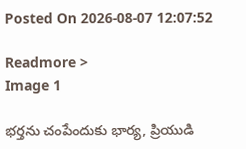Posted On 2026-08-07 12:07:52

Readmore >
Image 1

భర్తను చంపేందుకు భార్య, ప్రియుడి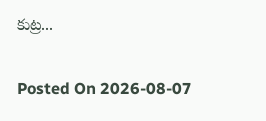కుట్ర...

Posted On 2026-08-07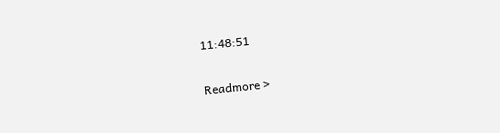11:48:51

Readmore >